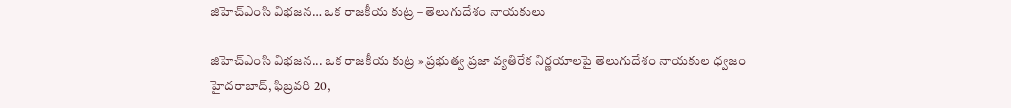జిహెచ్ఎంసి విభజన… ఒక‌ రాజకీయ కుట్ర – తెలుగుదేశం నాయకులు

జిహెచ్ఎంసి విభజన... ఒక‌ రాజకీయ కుట్ర » ప్రభుత్వ ప్రజా వ్యతిరేక నిర్ణయాలపై తెలుగుదేశం నాయకుల ధ్వజం హైదరాబాద్, ఫిబ్రవరి 20,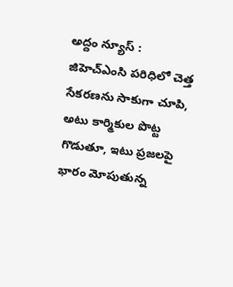అద్దం న్యూస్ :   జిహెచ్ఎంసి పరిధిలో చెత్త సేకరణను సాకుగా చూపి, అటు కార్మికుల పొట్ట గొడుతూ, ఇటు ప్రజలపై భారం మోపుతున్న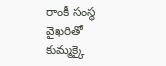రాంకీ సంస్థ వైఖరితో కుమ్మ‌క్కై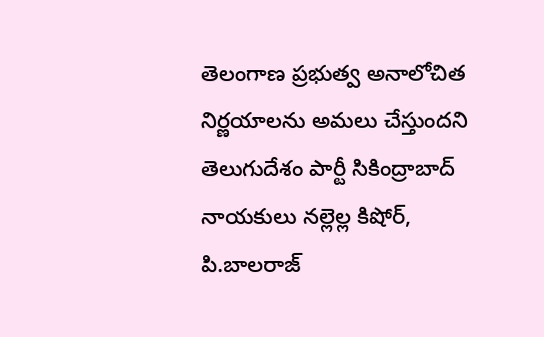తెలంగాణ ప్రభుత్వ అనాలోచిత నిర్ణయాల‌ను అమ‌లు చేస్తుంద‌ని తెలుగుదేశం పార్టీ సికింద్రాబాద్ నాయకులు నల్లెల్ల కిషోర్, పి.బాలరాజ్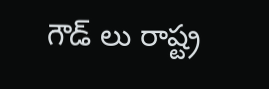గౌడ్ లు రాష్ట్ర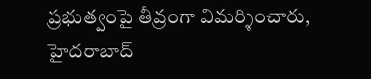ప్రభుత్వంపై తీవ్రంగా విమర్శించారు, హైద‌రాబాద్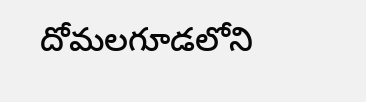దోమ‌ల‌గూడ‌లోని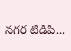న‌గ‌ర టిడిపి...